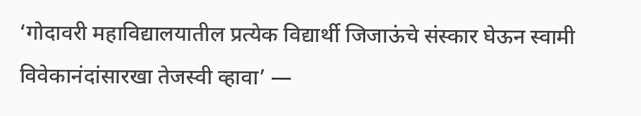‘गोदावरी महाविद्यालयातील प्रत्येक विद्यार्थी जिजाऊंचे संस्कार घेऊन स्वामी विवेकानंदांसारखा तेजस्वी व्हावा’ —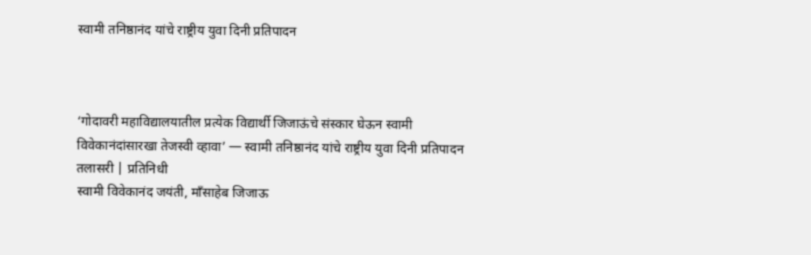स्वामी तनिष्ठानंद यांचे राष्ट्रीय युवा दिनी प्रतिपादन



‘गोदावरी महाविद्यालयातील प्रत्येक विद्यार्थी जिजाऊंचे संस्कार घेऊन स्वामी विवेकानंदांसारखा तेजस्वी व्हावा’ — स्वामी तनिष्ठानंद यांचे राष्ट्रीय युवा दिनी प्रतिपादन
तलासरी | प्रतिनिधी
स्वामी विवेकानंद जयंती, माँसाहेब जिजाऊ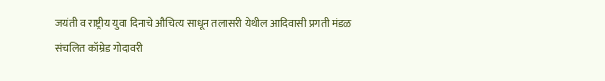जयंती व राष्ट्रीय युवा दिनाचे औचित्य साधून तलासरी येथील आदिवासी प्रगती मंडळ संचलित कॉम्रेड गोदावरी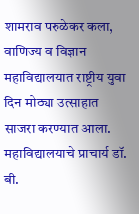शामराव परुळेकर कला, वाणिज्य व विज्ञान महाविद्यालयात राष्ट्रीय युवा दिन मोठ्या उत्साहात साजरा करण्यात आला.
महाविद्यालयाचे प्राचार्य डॉ. बी.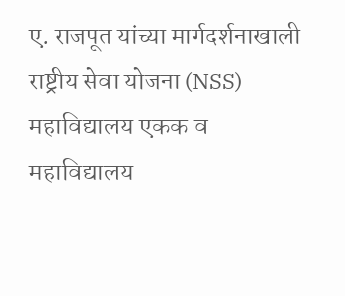ए. राजपूत यांच्या मार्गदर्शनाखाली राष्ट्रीय सेवा योजना (NSS) महाविद्यालय एकक व महाविद्यालय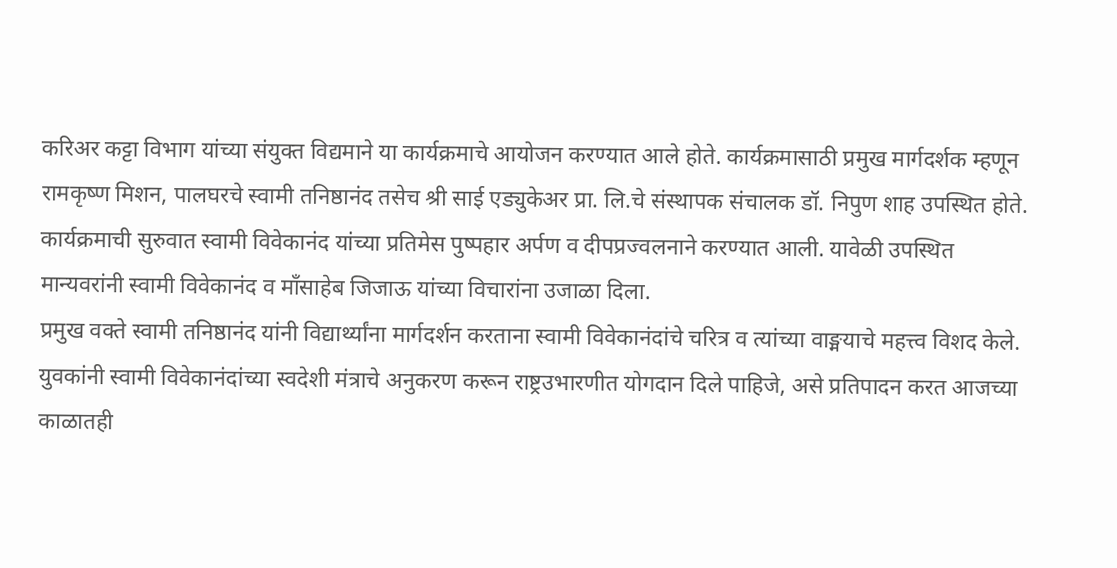करिअर कट्टा विभाग यांच्या संयुक्त विद्यमाने या कार्यक्रमाचे आयोजन करण्यात आले होते. कार्यक्रमासाठी प्रमुख मार्गदर्शक म्हणून रामकृष्ण मिशन, पालघरचे स्वामी तनिष्ठानंद तसेच श्री साई एड्युकेअर प्रा. लि.चे संस्थापक संचालक डॉ. निपुण शाह उपस्थित होते.
कार्यक्रमाची सुरुवात स्वामी विवेकानंद यांच्या प्रतिमेस पुष्पहार अर्पण व दीपप्रज्वलनाने करण्यात आली. यावेळी उपस्थित मान्यवरांनी स्वामी विवेकानंद व माँसाहेब जिजाऊ यांच्या विचारांना उजाळा दिला.
प्रमुख वक्ते स्वामी तनिष्ठानंद यांनी विद्यार्थ्यांना मार्गदर्शन करताना स्वामी विवेकानंदांचे चरित्र व त्यांच्या वाङ्मयाचे महत्त्व विशद केले. युवकांनी स्वामी विवेकानंदांच्या स्वदेशी मंत्राचे अनुकरण करून राष्ट्रउभारणीत योगदान दिले पाहिजे, असे प्रतिपादन करत आजच्या काळातही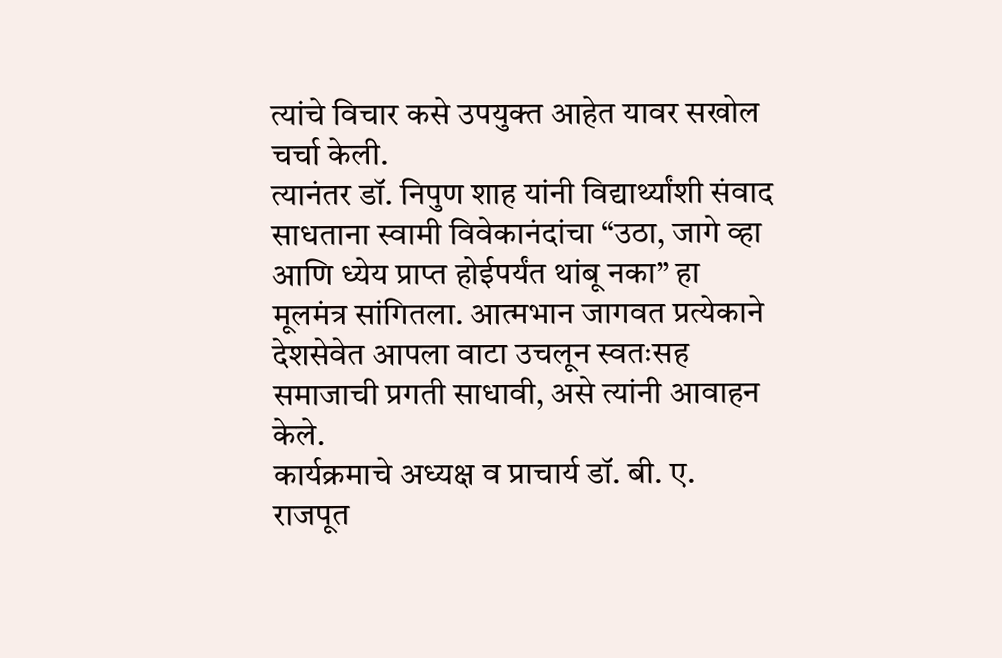त्यांचे विचार कसे उपयुक्त आहेत यावर सखोल चर्चा केली.
त्यानंतर डॉ. निपुण शाह यांनी विद्यार्थ्यांशी संवाद साधताना स्वामी विवेकानंदांचा “उठा, जागे व्हा आणि ध्येय प्राप्त होईपर्यंत थांबू नका” हा मूलमंत्र सांगितला. आत्मभान जागवत प्रत्येकाने देशसेवेत आपला वाटा उचलून स्वतःसह समाजाची प्रगती साधावी, असे त्यांनी आवाहन केले.
कार्यक्रमाचे अध्यक्ष व प्राचार्य डॉ. बी. ए. राजपूत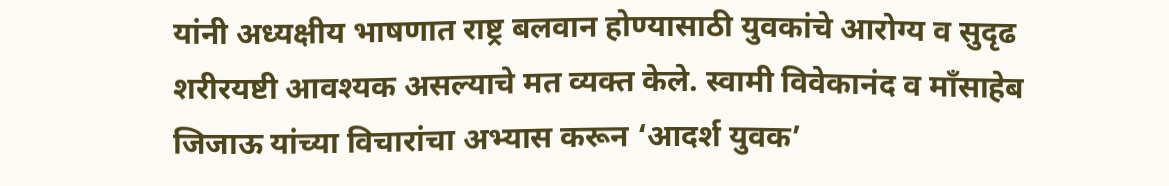यांनी अध्यक्षीय भाषणात राष्ट्र बलवान होण्यासाठी युवकांचे आरोग्य व सुदृढ शरीरयष्टी आवश्यक असल्याचे मत व्यक्त केले. स्वामी विवेकानंद व माँसाहेब जिजाऊ यांच्या विचारांचा अभ्यास करून ‘आदर्श युवक’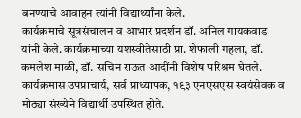बनण्याचे आवाहन त्यांनी विद्यार्थ्यांना केले.
कार्यक्रमाचे सूत्रसंचालन व आभार प्रदर्शन डॉ. अनिल गायकवाड यांनी केले. कार्यक्रमाच्या यशस्वीतेसाठी प्रा. शेफाली गहला, डॉ. कमलेश माळी, डॉ. सचिन राऊत आदींनी विशेष परिश्रम घेतले. कार्यक्रमास उपप्राचार्य, सर्व प्राध्यापक, १९३ एनएसएस स्वयंसेवक व मोठ्या संख्येने विद्यार्थी उपस्थित होते.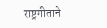राष्ट्रगीताने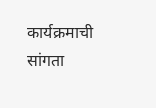कार्यक्रमाची सांगता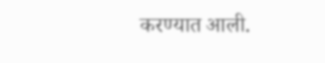करण्यात आली.